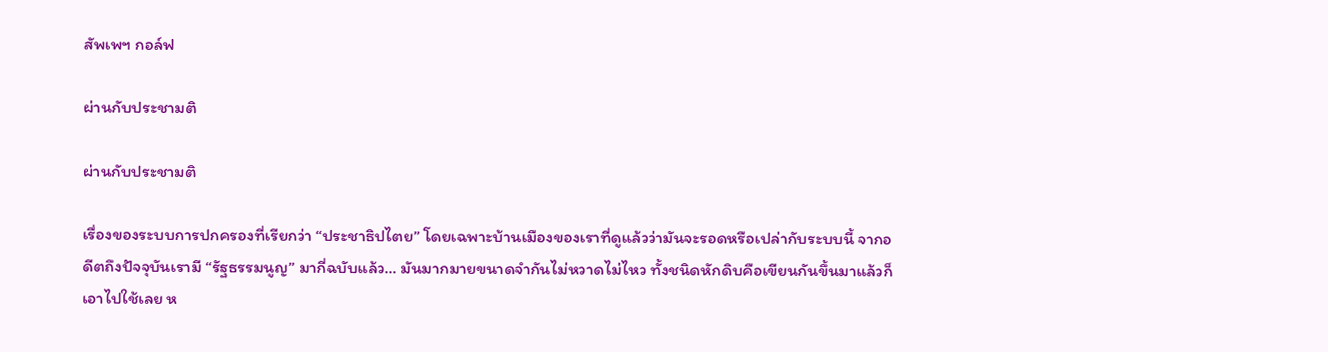สัพเพฯ กอล์ฟ

ผ่านกับประชามติ

ผ่านกับประชามติ

เรื่องของระบบการปกครองที่เรียกว่า “ประชาธิปไตย” โดยเฉพาะบ้านเมืองของเราที่ดูแล้วว่ามันจะรอดหรือเปล่ากับระบบนี้ จากอดีตถึงปัจจุบันเรามี “รัฐธรรมนูญ” มากี่ฉบับแล้ว… มันมากมายขนาดจำกันไม่หวาดไม่ไหว ทั้งชนิดหักดิบคือเขียนกันขึ้นมาแล้วก็เอาไปใช้เลย ห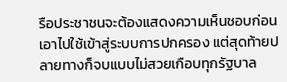รือประชาชนจะต้องแสดงความเห็นชอบก่อนเอาไปใช้เข้าสู่ระบบการปกครอง แต่สุดท้ายปลายทางก็จบแบบไม่สวยเกือบทุกรัฐบาล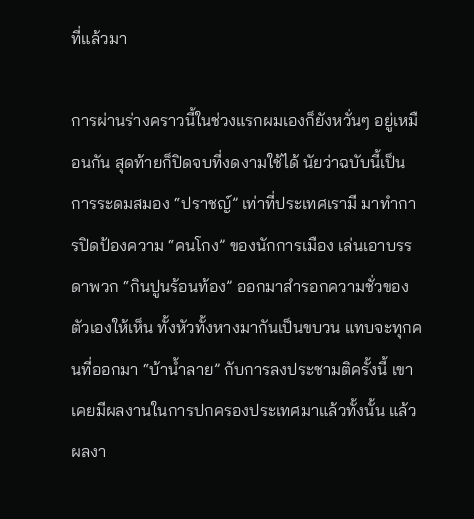ที่แล้วมา

การผ่านร่างคราวนี้ในช่วงแรกผมเองก็ยังหวั่นๆ อยู่เหมือนกัน สุดท้ายก็ปิดจบที่งดงามใช้ได้ นัยว่าฉบับนี้เป็นการระดมสมอง “ปราชญ์” เท่าที่ประเทศเรามี มาทำการปิดป้องความ “คนโกง” ของนักการเมือง เล่นเอาบรรดาพวก “กินปูนร้อนท้อง” ออกมาสำรอกความชั่วของตัวเองให้เห็น ทั้งหัวทั้งหางมากันเป็นขบวน แทบจะทุกคนที่ออกมา “บ้าน้ำลาย” กับการลงประชามติครั้งนี้ เขาเคยมีผลงานในการปกครองประเทศมาแล้วทั้งนั้น แล้วผลงา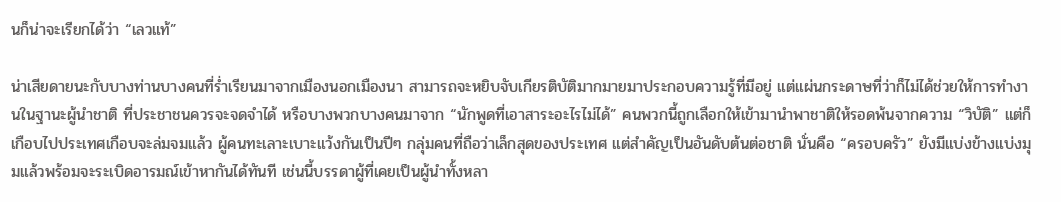นก็น่าจะเรียกได้ว่า “เลวแท้”

น่าเสียดายนะกับบางท่านบางคนที่ร่ำเรียนมาจากเมืองนอกเมืองนา สามารถจะหยิบจับเกียรติบัติมากมายมาประกอบความรู้ที่มีอยู่ แต่แผ่นกระดาษที่ว่าก็ไม่ได้ช่วยให้การทำงานในฐานะผู้นำชาติ ที่ประชาชนควรจะจดจำได้ หรือบางพวกบางคนมาจาก “นักพูดที่เอาสาระอะไรไม่ได้” คนพวกนี้ถูกเลือกให้เข้ามานำพาชาติให้รอดพ้นจากความ “วิบัติ” แต่ก็เกือบไปประเทศเกือบจะล่มจมแล้ว ผู้คนทะเลาะเบาะแว้งกันเป็นปีๆ กลุ่มคนที่ถือว่าเล็กสุดของประเทศ แต่สำคัญเป็นอันดับต้นต่อชาติ นั่นคือ “ครอบครัว” ยังมีแบ่งข้างแบ่งมุมแล้วพร้อมจะระเบิดอารมณ์เข้าหากันได้ทันที เช่นนี้บรรดาผู้ที่เคยเป็นผู้นำทั้งหลา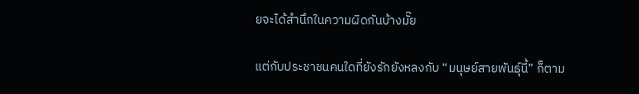ยจะได้สำนึกในความผิดกันบ้างมั๊ย

แต่กับประชาชนคนใดที่ยังรักยังหลงกับ “มนุษย์สายพันธุ์นี้” ก็ตาม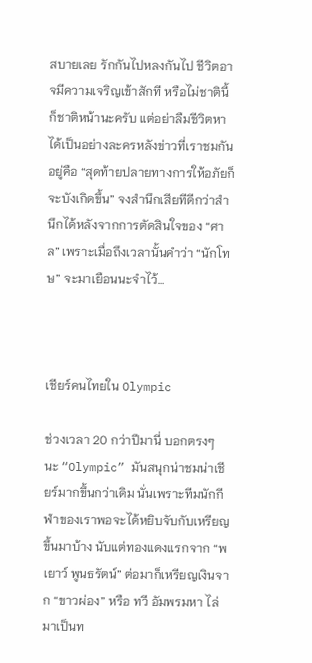สบายเลย รักกันไปหลงกันไป ชีวิตอาจมีความเจริญเข้าสักที หรือไม่ชาตินี้ก็ชาติหน้านะครับ แต่อย่าลืมชีวิตหาได้เป็นอย่างละครหลังข่าวที่เราชมกันอยู่คือ “สุดท้ายปลายทางการให้อภัยก็จะบังเกิดขึ้น” จงสำนึกเสียทีดีกว่าสำนึกได้หลังจากการตัดสินใจของ “ศาล” เพราะเมื่อถึงเวลานั้นคำว่า “นักโทษ” จะมาเยือนนะจำไว้…



เชียร์คนไทยใน Olympic

ช่วงเวลา 20 กว่าปีมานี่ บอกตรงๆ นะ “Olympic” มันสนุกน่าชมน่าเชียร์มากขึ้นกว่าเดิม นั่นเพราะทีมนักกีฬาของเราพอจะได้หยิบจับกับเหรียญขึ้นมาบ้าง นับแต่ทองแดงแรกจาก “พเยาว์ พูนธรัตน์” ต่อมาก็เหรียญเงินจาก “ขาวผ่อง” หรือ ทวี อัมพรมหา ไล่มาเป็นท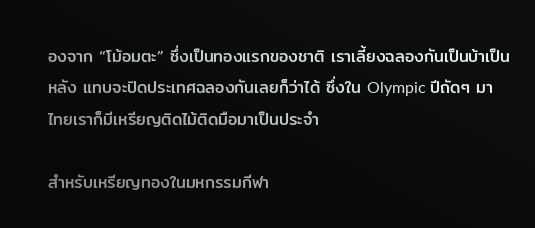องจาก “โม้อมตะ” ซึ่งเป็นทองแรกของชาติ เราเลี้ยงฉลองกันเป็นบ้าเป็นหลัง แทบจะปิดประเทศฉลองกันเลยก็ว่าได้ ซึ่งใน Olympic ปีถัดๆ มา ไทยเราก็มีเหรียญติดไม้ติดมือมาเป็นประจำ

สำหรับเหรียญทองในมหกรรมกีฬา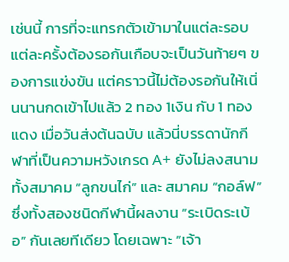เช่นนี้ การที่จะแทรกตัวเข้ามาในแต่ละรอบ แต่ละครั้งต้องรอกันเกือบจะเป็นวันท้ายๆ ของการแข่งขัน แต่คราวนี้ไม่ต้องรอกันให้เนิ่นนานกดเข้าไปแล้ว 2 ทอง 1เงิน กับ 1 ทองแดง เมื่อวันส่งต้นฉบับ แล้วนี่บรรดานักกีฬาที่เป็นความหวังเกรด A+ ยังไม่ลงสนาม ทั้งสมาคม “ลูกขนไก่” และ สมาคม “กอล์ฟ” ซึ่งทั้งสองชนิดกีฬานี้ผลงาน “ระเบิดระเบ้อ” กันเลยทีเดียว โดยเฉพาะ “เจ้า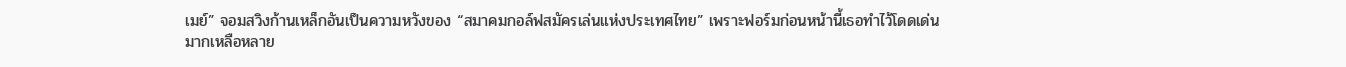เมย์” จอมสวิงก้านเหล็กอันเป็นความหวังของ “สมาคมกอล์ฟสมัครเล่นแห่งประเทศไทย” เพราะฟอร์มก่อนหน้านี้เธอทำไว้โดดเด่นมากเหลือหลาย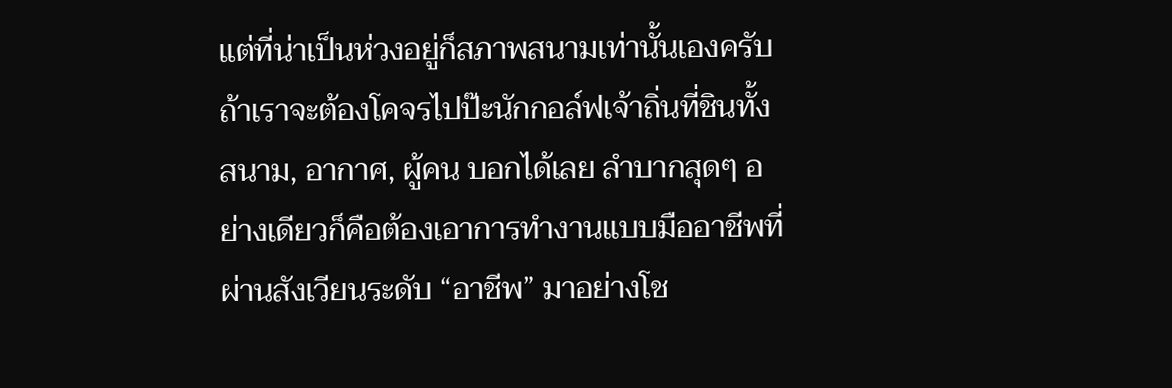แต่ที่น่าเป็นห่วงอยู่ก็สภาพสนามเท่านั้นเองครับ ถ้าเราจะต้องโคจรไปป๊ะนักกอล์ฟเจ้าถิ่นที่ชินทั้งสนาม, อากาศ, ผู้คน บอกได้เลย ลำบากสุดๆ อย่างเดียวก็คือต้องเอาการทำงานแบบมืออาชีพที่ผ่านสังเวียนระดับ “อาชีพ” มาอย่างโช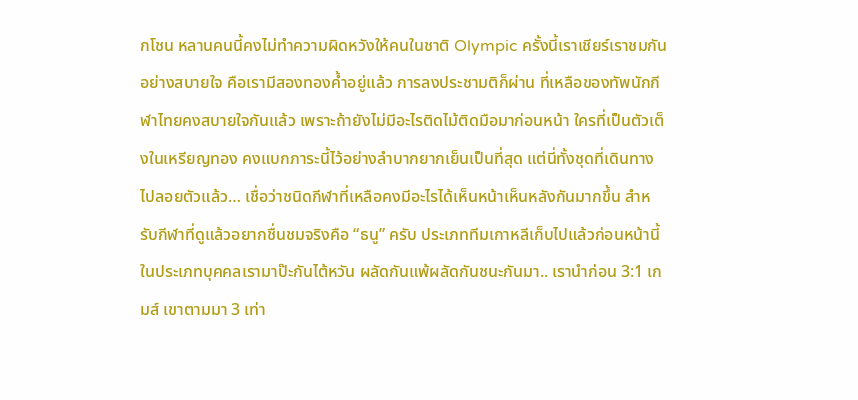กโชน หลานคนนี้คงไม่ทำความผิดหวังให้คนในชาติ Olympic ครั้งนี้เราเชียร์เราชมกันอย่างสบายใจ คือเรามีสองทองค้ำอยู่แล้ว การลงประชามติก็ผ่าน ที่เหลือของทัพนักกีฬาไทยคงสบายใจกันแล้ว เพราะถ้ายังไม่มีอะไรติดไม้ติดมือมาก่อนหน้า ใครที่เป็นตัวเต็งในเหรียญทอง คงแบกภาระนี้ไว้อย่างลำบากยากเย็นเป็นที่สุด แต่นี่ทั้งชุดที่เดินทางไปลอยตัวแล้ว… เชื่อว่าชนิดกีฬาที่เหลือคงมีอะไรได้เห็นหน้าเห็นหลังกันมากขึ้น สำหรับกีฬาที่ดูแล้วอยากชื่นชมจริงคือ “ธนู” ครับ ประเภททีมเกาหลีเก็บไปแล้วก่อนหน้านี้ ในประเภทบุคคลเรามาป๊ะกันไต้หวัน ผลัดกันแพ้ผลัดกันชนะกันมา.. เรานำก่อน 3:1 เกมส์ เขาตามมา 3 เท่า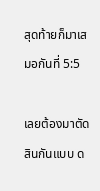สุดท้ายก็มาเสมอกันที่ 5:5

เลยต้องมาตัดสินกันแบบ ด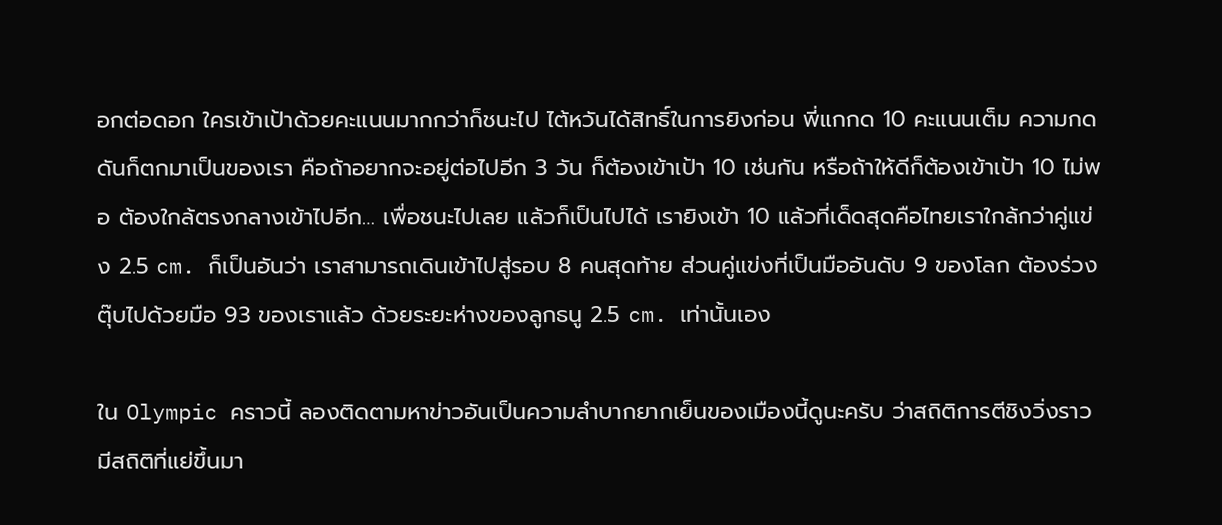อกต่อดอก ใครเข้าเป้าด้วยคะแนนมากกว่าก็ชนะไป ไต้หวันได้สิทธิ์ในการยิงก่อน พี่แกกด 10 คะแนนเต็ม ความกดดันก็ตกมาเป็นของเรา คือถ้าอยากจะอยู่ต่อไปอีก 3 วัน ก็ต้องเข้าเป้า 10 เช่นกัน หรือถ้าให้ดีก็ต้องเข้าเป้า 10 ไม่พอ ต้องใกล้ตรงกลางเข้าไปอีก… เพื่อชนะไปเลย แล้วก็เป็นไปได้ เรายิงเข้า 10 แล้วที่เด็ดสุดคือไทยเราใกล้กว่าคู่แข่ง 2.5 cm. ก็เป็นอันว่า เราสามารถเดินเข้าไปสู่รอบ 8 คนสุดท้าย ส่วนคู่แข่งที่เป็นมืออันดับ 9 ของโลก ต้องร่วงตุ๊บไปด้วยมือ 93 ของเราแล้ว ด้วยระยะห่างของลูกธนู 2.5 cm. เท่านั้นเอง

ใน Olympic คราวนี้ ลองติดตามหาข่าวอันเป็นความลำบากยากเย็นของเมืองนี้ดูนะครับ ว่าสถิติการตีชิงวิ่งราว มีสถิติที่แย่ขึ้นมา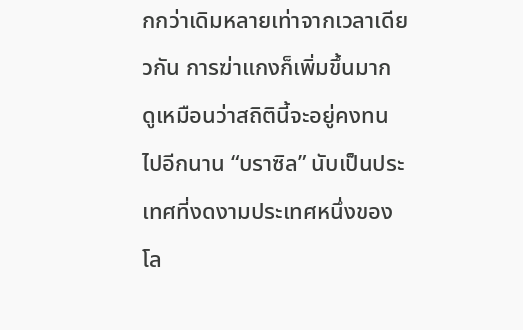กกว่าเดิมหลายเท่าจากเวลาเดียวกัน การฆ่าแกงก็เพิ่มขึ้นมาก ดูเหมือนว่าสถิตินี้จะอยู่คงทนไปอีกนาน “บราซิล” นับเป็นประเทศที่งดงามประเทศหนึ่งของโล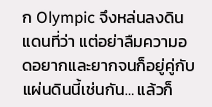ก Olympic จึงหล่นลงดินแดนที่ว่า แต่อย่าลืมความอดอยากและยากจนก็อยู่คู่กับแผ่นดินนี้เช่นกัน… แล้วก็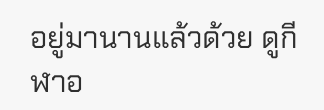อยู่มานานแล้วด้วย ดูกีฬาอ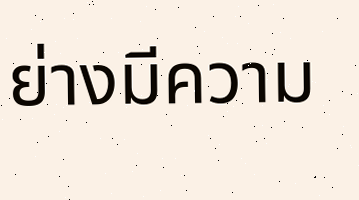ย่างมีความ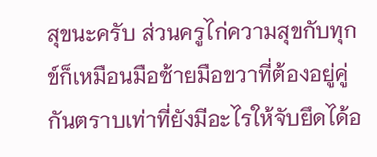สุขนะครับ ส่วนครูไก่ความสุขกับทุกข์ก็เหมือนมือซ้ายมือขวาที่ต้องอยู่คู่กันตราบเท่าที่ยังมีอะไรให้จับยึดได้อ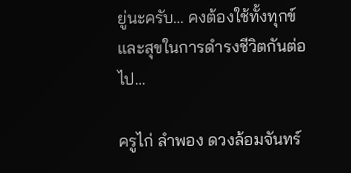ยู่นะครับ… คงต้องใช้ทั้งทุกข์และสุขในการดำรงชีวิตกันต่อไป…

ครูไก่ ลำพอง ดวงล้อมจันทร์